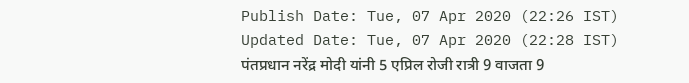Publish Date: Tue, 07 Apr 2020 (22:26 IST)
Updated Date: Tue, 07 Apr 2020 (22:28 IST)
पंतप्रधान नरेंद्र मोदी यांनी 5 एप्रिल रोजी रात्री 9 वाजता 9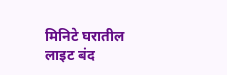मिनिटे घरातील लाइट बंद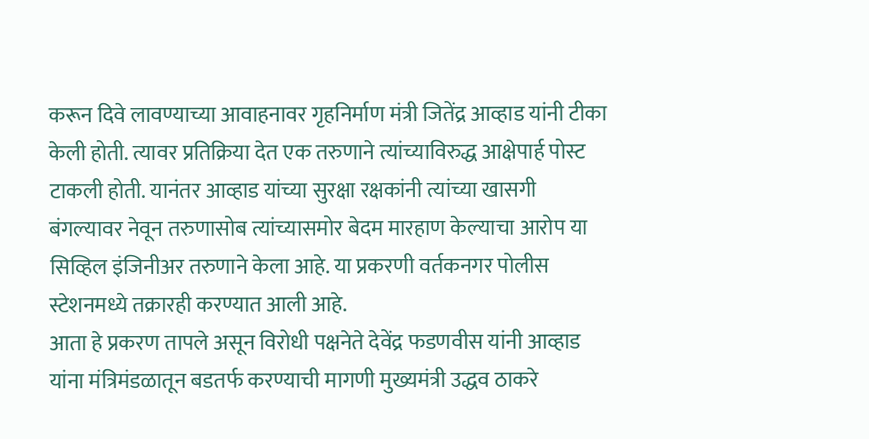करून दिवे लावण्याच्या आवाहनावर गृहनिर्माण मंत्री जितेंद्र आव्हाड यांनी टीका केली होती. त्यावर प्रतिक्रिया देत एक तरुणाने त्यांच्याविरुद्ध आक्षेपार्ह पोस्ट टाकली होती. यानंतर आव्हाड यांच्या सुरक्षा रक्षकांनी त्यांच्या खासगी बंगल्यावर नेवून तरुणासोब त्यांच्यासमोर बेदम मारहाण केल्याचा आरोप या सिव्हिल इंजिनीअर तरुणाने केला आहे. या प्रकरणी वर्तकनगर पोलीस स्टेशनमध्ये तक्रारही करण्यात आली आहे.
आता हे प्रकरण तापले असून विरोधी पक्षनेते देवेंद्र फडणवीस यांनी आव्हाड यांना मंत्रिमंडळातून बडतर्फ करण्याची मागणी मुख्यमंत्री उद्धव ठाकरे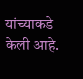यांच्याकडे केली आहे.